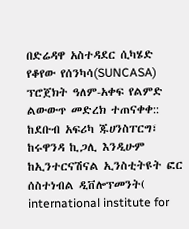በድሬዳዋ አስተዳደር ሲካሄድ የቆየው የሰንካሳ(SUNCASA) ፕሮጀክት ዓለም-አቀፍ የልምድ ልውውጥ መድረክ ተጠናቀቀ::
ከደቡብ አፍሪካ ጁሀንስፐርግ፣ ከሩዋንዳ ኪጋሊ እንዲሁም ከኢንተርናሽናል ኢንስቲትዩት ፎር ሰስተነብል ዲቨሎፕመንት( international institute for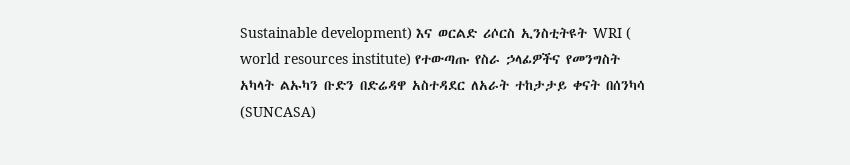Sustainable development) እና ወርልድ ሪሶርስ ኢንስቲትዩት WRI ( world resources institute) የተውጣጡ የስራ ኃላፊዎችና የመንግስት አካላት ልኡካን ቡድን በድሬዳዋ አስተዳደር ለአራት ተከታታይ ቀናት በሰንካሳ (SUNCASA)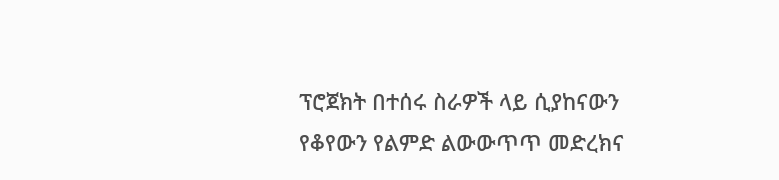ፕሮጀክት በተሰሩ ስራዎች ላይ ሲያከናውን የቆየውን የልምድ ልውውጥጥ መድረክና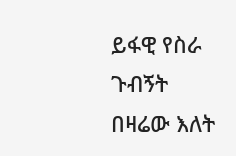ይፋዊ የስራ ጉብኝት በዛሬው እለት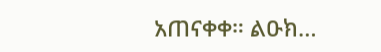አጠናቀቀ። ልዑክ…